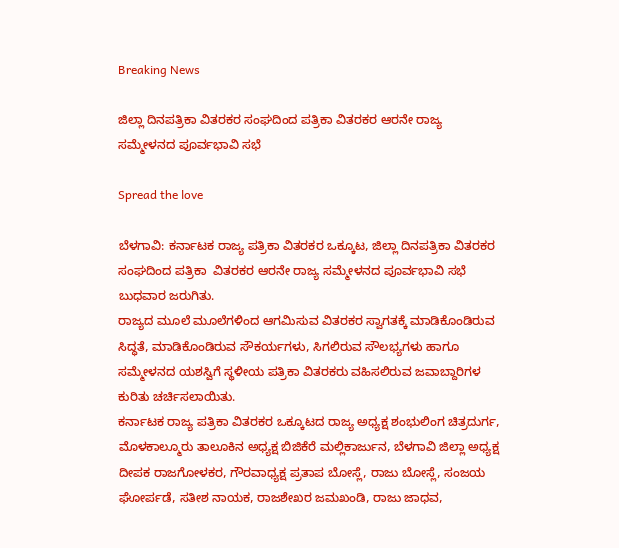Breaking News

ಜಿಲ್ಲಾ ದಿನಪತ್ರಿಕಾ ವಿತರಕರ ಸಂಘದಿಂದ ಪತ್ರಿಕಾ ವಿತರಕರ ಆರನೇ ರಾಜ್ಯ ಸಮ್ಮೇಳನದ ಪೂರ್ವಭಾವಿ ಸಭೆ

Spread the love

ಬೆಳಗಾವಿ: ಕರ್ನಾಟಕ ರಾಜ್ಯ ಪತ್ರಿಕಾ ವಿತರಕರ ಒಕ್ಕೂಟ, ಜಿಲ್ಲಾ ದಿನಪತ್ರಿಕಾ ವಿತರಕರ ಸಂಘದಿಂದ ಪತ್ರಿಕಾ  ವಿತರಕರ ಆರನೇ ರಾಜ್ಯ ಸಮ್ಮೇಳನದ ಪೂರ್ವಭಾವಿ ಸಭೆ ಬುಧವಾರ ಜರುಗಿತು.
ರಾಜ್ಯದ ಮೂಲೆ ಮೂಲೆಗಳಿಂದ ಆಗಮಿಸುವ ವಿತರಕರ ಸ್ವಾಗತಕ್ಕೆ ಮಾಡಿಕೊಂಡಿರುವ ಸಿದ್ಧತೆ, ಮಾಡಿಕೊಂಡಿರುವ ಸೌಕರ್ಯಗಳು, ಸಿಗಲಿರುವ ಸೌಲಭ್ಯಗಳು ಹಾಗೂ ಸಮ್ಮೇಳನದ ಯಶಸ್ವಿಗೆ ಸ್ಥಳೀಯ ಪತ್ರಿಕಾ ವಿತರಕರು ವಹಿಸಲಿರುವ ಜವಾಬ್ದಾರಿಗಳ ಕುರಿತು ಚರ್ಚಿಸಲಾಯಿತು.
ಕರ್ನಾಟಕ ರಾಜ್ಯ ಪತ್ರಿಕಾ ವಿತರಕರ ಒಕ್ಕೂಟದ ರಾಜ್ಯ ಅಧ್ಯಕ್ಷ ಶಂಭುಲಿಂಗ ಚಿತ್ರದುರ್ಗ, ಮೊಳಕಾಲ್ಮೂರು ತಾಲೂಕಿನ ಅಧ್ಯಕ್ಷ ಬಿಜಿಕೆರೆ ಮಲ್ಲಿಕಾರ್ಜುನ, ಬೆಳಗಾವಿ ಜಿಲ್ಲಾ ಅಧ್ಯಕ್ಷ ದೀಪಕ ರಾಜಗೋಳಕರ, ಗೌರವಾಧ್ಯಕ್ಷ ಪ್ರತಾಪ ಬೋಸ್ಲೆ, ರಾಜು ಬೋಸ್ಲೆ, ಸಂಜಯ ಘೋರ್ಪಡೆ, ಸತೀಶ ನಾಯಕ, ರಾಜಶೇಖರ ಜಮಖಂಡಿ, ರಾಜು ಜಾಧವ,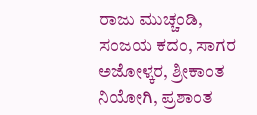ರಾಜು ಮುಚ್ಚಂಡಿ, ಸಂಜಯ ಕದಂ, ಸಾಗರ ಅಜೋಳ್ಕರ, ಶ್ರೀಕಾಂತ ನಿಯೋಗಿ, ಪ್ರಶಾಂತ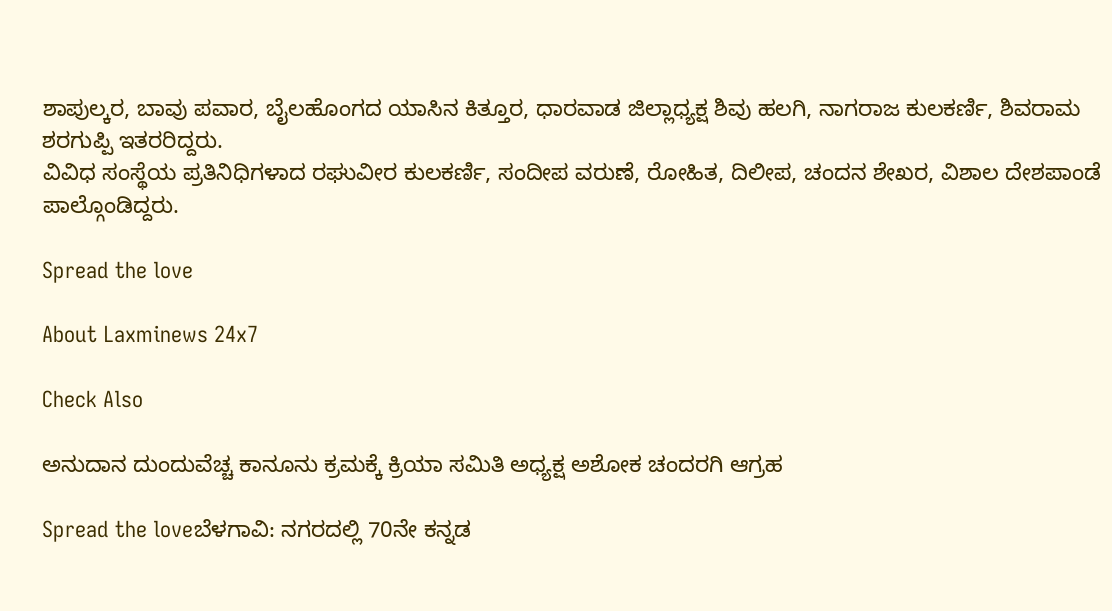ಶಾಪುಲ್ಕರ, ಬಾವು ಪವಾರ, ಬೈಲಹೊಂಗದ ಯಾಸಿನ ಕಿತ್ತೂರ, ಧಾರವಾಡ ಜಿಲ್ಲಾಧ್ಯಕ್ಷ ಶಿವು ಹಲಗಿ, ನಾಗರಾಜ ಕುಲಕರ್ಣಿ, ಶಿವರಾಮ ಶರಗುಪ್ಪಿ ಇತರರಿದ್ದರು.
ವಿವಿಧ ಸಂಸ್ಥೆಯ ಪ್ರತಿನಿಧಿಗಳಾದ ರಘುವೀರ ಕುಲಕರ್ಣಿ, ಸಂದೀಪ ವರುಣೆ, ರೋಹಿತ, ದಿಲೀಪ, ಚಂದನ ಶೇಖರ, ವಿಶಾಲ ದೇಶಪಾಂಡೆ ಪಾಲ್ಗೊಂಡಿದ್ದರು.

Spread the love

About Laxminews 24x7

Check Also

ಅನುದಾನ ದುಂದುವೆಚ್ಚ ಕಾನೂನು ಕ್ರಮಕ್ಕೆ ಕ್ರಿಯಾ ಸಮಿತಿ ಅಧ್ಯಕ್ಷ ಅಶೋಕ ಚಂದರಗಿ ಆಗ್ರಹ

Spread the loveಬೆಳಗಾವಿ: ನಗರದಲ್ಲಿ 70ನೇ ಕನ್ನಡ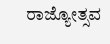ರಾಜ್ಯೋತ್ಸವ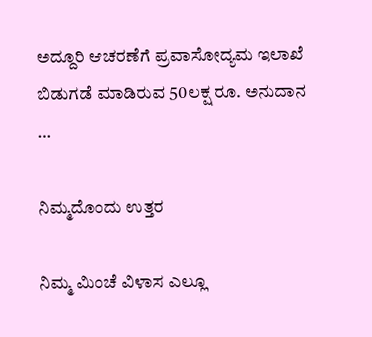ಅದ್ದೂರಿ ಆಚರಣೆಗೆ ಪ್ರವಾಸೋದ್ಯಮ ಇಲಾಖೆ ಬಿಡುಗಡೆ ಮಾಡಿರುವ 50ಲಕ್ಷ ರೂ. ಅನುದಾನ …

ನಿಮ್ಮದೊಂದು ಉತ್ತರ

ನಿಮ್ಮ ಮಿಂಚೆ ವಿಳಾಸ ಎಲ್ಲೂ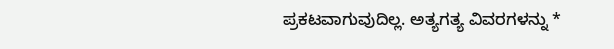ಪ್ರಕಟವಾಗುವುದಿಲ್ಲ. ಅತ್ಯಗತ್ಯ ವಿವರಗಳನ್ನು *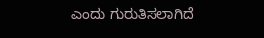ಎಂದು ಗುರುತಿಸಲಾಗಿದೆ